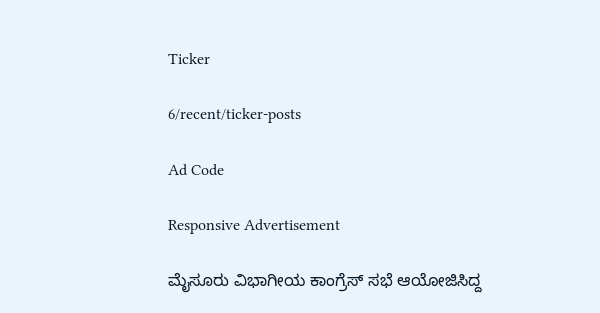Ticker

6/recent/ticker-posts

Ad Code

Responsive Advertisement

ಮೈಸೂರು ವಿಭಾಗೀಯ ಕಾಂಗ್ರೆಸ್ ಸಭೆ ಆಯೋಜಿಸಿದ್ದ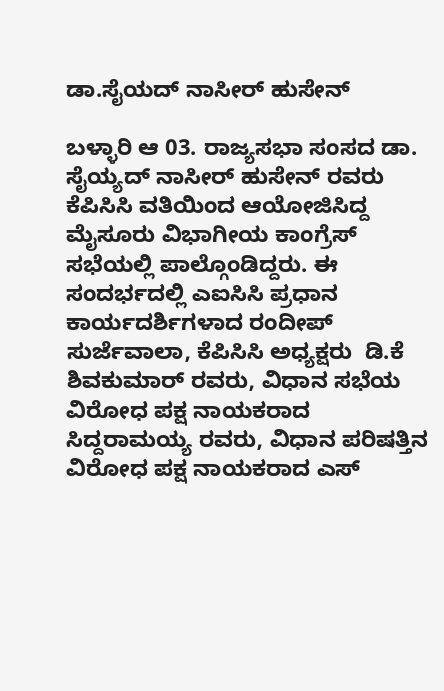ಡಾ.ಸೈಯದ್ ನಾಸೀರ್ ಹುಸೇನ್

ಬಳ್ಳಾರಿ ಆ 03. ರಾಜ್ಯಸಭಾ ಸಂಸದ ಡಾ. ಸೈಯ್ಯದ್ ನಾಸೀರ್ ಹುಸೇನ್ ರವರು ಕೆಪಿಸಿಸಿ ವತಿಯಿಂದ ಆಯೋಜಿಸಿದ್ದ ಮೈಸೂರು ವಿಭಾಗೀಯ ಕಾಂಗ್ರೆಸ್ ಸಭೆಯಲ್ಲಿ ಪಾಲ್ಗೊಂಡಿದ್ದರು. ಈ ಸಂದರ್ಭದಲ್ಲಿ ಎಐಸಿಸಿ ಪ್ರಧಾನ ಕಾರ್ಯದರ್ಶಿಗಳಾದ ರಂದೀಪ್ ಸುರ್ಜೆವಾಲಾ, ಕೆಪಿಸಿಸಿ ಅಧ್ಯಕ್ಷರು  ಡಿ.ಕೆ ಶಿವಕುಮಾರ್ ರವರು, ವಿಧಾನ ಸಭೆಯ ವಿರೋಧ ಪಕ್ಷ ನಾಯಕರಾದ  ಸಿದ್ದರಾಮಯ್ಯ ರವರು, ವಿಧಾನ ಪರಿಷತ್ತಿನ ವಿರೋಧ ಪಕ್ಷ ನಾಯಕರಾದ ಎಸ್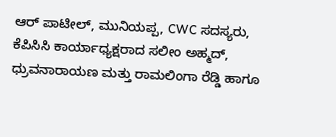ಆರ್ ಪಾಟೀಲ್, ಮುನಿಯಪ್ಪ, CWC ಸದಸ್ಯರು,  ಕೆಪಿಸಿಸಿ ಕಾರ್ಯಾಧ್ಯಕ್ಷರಾದ ಸಲೀಂ ಅಹ್ಮದ್, ಧ್ರುವನಾರಾಯಣ ಮತ್ತು ರಾಮಲಿಂಗಾ ರೆಡ್ಡಿ ಹಾಗೂ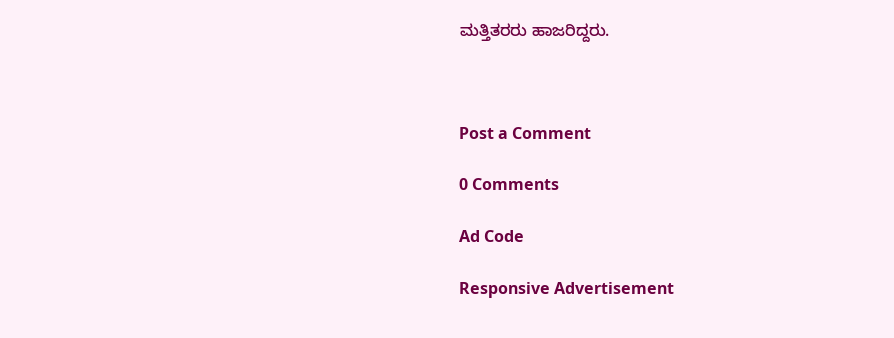ಮತ್ತಿತರರು ಹಾಜರಿದ್ದರು.



Post a Comment

0 Comments

Ad Code

Responsive Advertisement